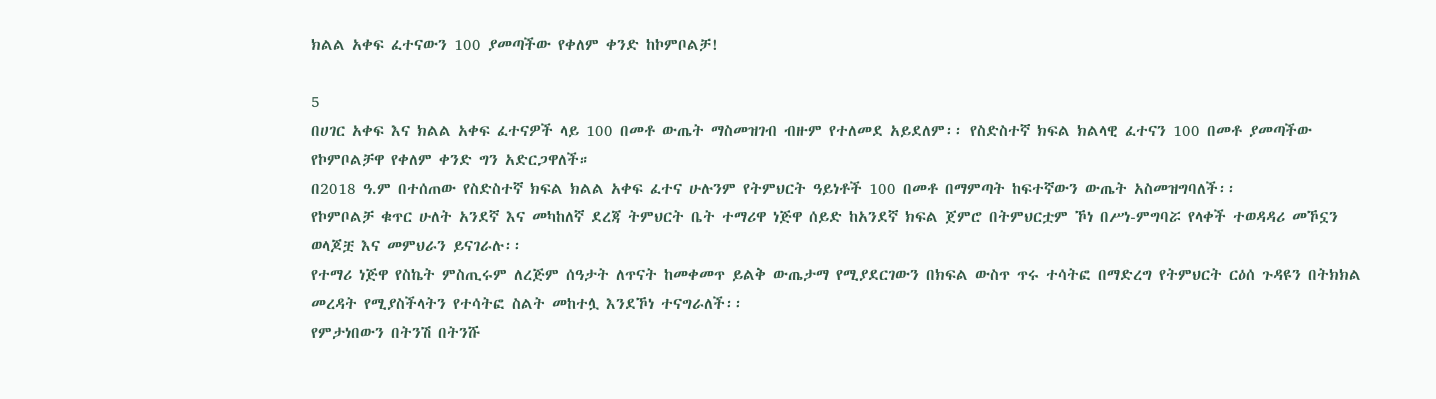ክልል አቀፍ ፈተናውን 100 ያመጣችው የቀለም ቀንድ ከኮምቦልቻ!

5
በሀገር አቀፍ እና ክልል አቀፍ ፈተናዎች ላይ 100 በመቶ ውጤት ማስመዝገብ ብዙም የተለመደ አይደለም፡፡ የስድስተኛ ክፍል ክልላዊ ፈተናን 100 በመቶ ያመጣችው የኮምቦልቻዋ የቀለም ቀንድ ግን አድርጋዋለች።
በ2018 ዓ.ም በተሰጠው የስድስተኛ ክፍል ክልል አቀፍ ፈተና ሁሉንም የትምህርት ዓይነቶች 100 በመቶ በማምጣት ከፍተኛውን ውጤት አስመዝግባለች፡፡
የኮምቦልቻ ቁጥር ሁለት አንደኛ እና መካከለኛ ደረጃ ትምህርት ቤት ተማሪዋ ነጅዋ ሰይድ ከአንደኛ ክፍል ጀምሮ በትምህርቷም ኾነ በሥነ-ምግባሯ የላቀች ተወዳዳሪ መኾኗን ወላጆቿ እና መምህራን ይናገራሉ፡፡
የተማሪ ነጅዋ የስኬት ምስጢሩም ለረጅም ሰዓታት ለጥናት ከመቀመጥ ይልቅ ውጤታማ የሚያደርገውን በክፍል ውስጥ ጥሩ ተሳትፎ በማድረግ የትምህርት ርዕሰ ጉዳዩን በትክክል መረዳት የሚያስችላትን የተሳትፎ ስልት መከተሏ እንደኾነ ተናግራለች፡፡
የምታነበውን በትንሽ በትንሹ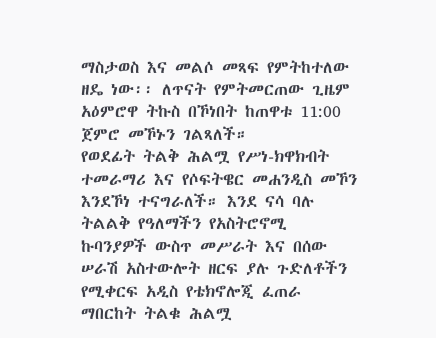ማስታወስ እና መልሶ መጻፍ የምትከተለው ዘዴ ነው፡፡ ለጥናት የምትመርጠው ጊዜም አዕምሮዋ ትኩስ በኾነበት ከጠዋቱ 11:00 ጀምሮ መኾኑን ገልጻለች።
የወደፊት ትልቅ ሕልሟ የሥነ-ክዋክብት ተመራማሪ እና የሶፍትዌር መሐንዲስ መኾን እንደኾነ ተናግራለች። እንደ ናሳ ባሉ ትልልቅ የዓለማችን የአስትሮኖሚ ኩባንያዎች ውስጥ መሥራት እና በሰው ሠራሽ አስተውሎት ዘርፍ ያሉ ጉድለቶችን የሚቀርፍ አዲስ የቴክኖሎጂ ፈጠራ ማበርከት ትልቁ ሕልሟ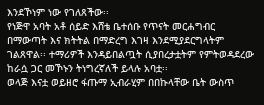እንደኾነም ነው የገለጸችው፡፡
የነጅዋ አባት አቶ ሰይድ እሸቴ ቤተሰቡ የጥናት መርሐግብር በማውጣት እና ክትትል በማድረግ እገዛ እንደሚያደርግላትም ገልጸዋል፡፡ ተማሪዎች እንዳይበልጧት ሲያበረታቷትም የምትወዳደረው ከራሷ ጋር መኾኑን ትነግረኛለች ይላሉ አባቷ፡፡
ወላጅ እናቷ ወይዘሮ ፋጡማ ኢብራሂም በበኩላቸው ቤት ውስጥ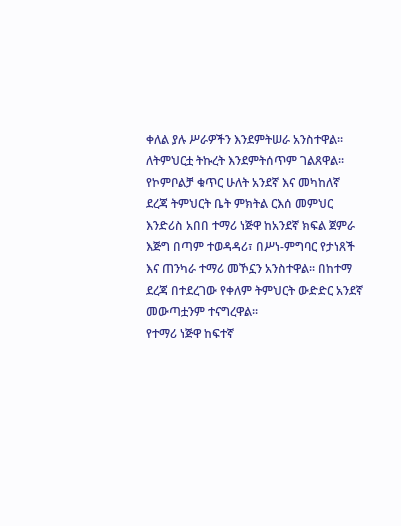ቀለል ያሉ ሥራዎችን እንደምትሠራ አንስተዋል፡፡ ለትምህርቷ ትኩረት እንደምትሰጥም ገልጸዋል፡፡
የኮምቦልቻ ቁጥር ሁለት አንደኛ እና መካከለኛ ደረጃ ትምህርት ቤት ምክትል ርእሰ መምህር እንድሪስ አበበ ተማሪ ነጅዋ ከአንደኛ ክፍል ጀምራ እጅግ በጣም ተወዳዳሪ፣ በሥነ-ምግባር የታነጸች እና ጠንካራ ተማሪ መኾኗን አንስተዋል፡፡ በከተማ ደረጃ በተደረገው የቀለም ትምህርት ውድድር አንደኛ መውጣቷንም ተናግረዋል፡፡
የተማሪ ነጅዋ ከፍተኛ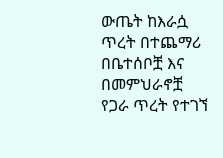ውጤት ከእራሷ ጥረት በተጨማሪ በቤተሰቦቿ እና በመምህራኖቿ የጋራ ጥረት የተገኘ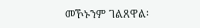መኾኑንም ገልጸዋል፡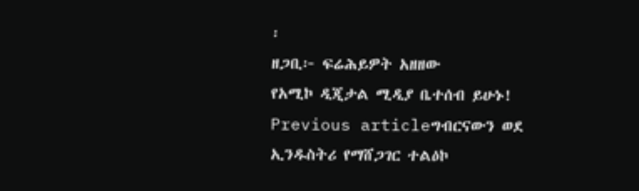፡
ዘጋቢ፦ ፍሬሕይዎት አዘዘው
የአሚኮ ዲጂታል ሚዲያ ቤተሰብ ይሁኑ!
Previous articleግብርናውን ወደ ኢንዱስትሪ የማሸጋገር ተልዕኮ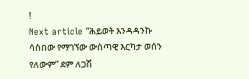!
Next article “ሕይወት እንዳዳንኩ ሳስበው የማገኘው ውስጣዊ እርካታ ወሰን የለውም” ደም ለጋሽ